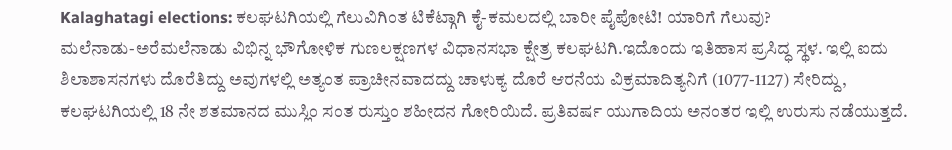Kalaghatagi elections: ಕಲಘಟಗಿಯಲ್ಲಿ ಗೆಲುವಿಗಿಂತ ಟಿಕೆಟ್ಗಾಗಿ ಕೈ-ಕಮಲದಲ್ಲಿ ಬಾರೀ ಪೈಪೋಟಿ! ಯಾರಿಗೆ ಗೆಲುವು?
ಮಲೆನಾಡು-ಅರೆಮಲೆನಾಡು ವಿಭಿನ್ನ ಭೌಗೋಳಿಕ ಗುಣಲಕ್ಷಣಗಳ ವಿಧಾನಸಭಾ ಕ್ಷೇತ್ರ ಕಲಘಟಗಿ.ಇದೊಂದು ಇತಿಹಾಸ ಪ್ರಸಿದ್ಧ ಸ್ಥಳ. ಇಲ್ಲಿ ಐದು ಶಿಲಾಶಾಸನಗಳು ದೊರೆತಿದ್ದು ಅವುಗಳಲ್ಲಿ ಅತ್ಯಂತ ಪ್ರಾಚೀನವಾದದ್ದು ಚಾಳುಕ್ಯ ದೊರೆ ಆರನೆಯ ವಿಕ್ರಮಾದಿತ್ಯನಿಗೆ (1077-1127) ಸೇರಿದ್ದು, ಕಲಘಟಗಿಯಲ್ಲಿ 18 ನೇ ಶತಮಾನದ ಮುಸ್ಲಿಂ ಸಂತ ರುಸ್ತುಂ ಶಹೀದನ ಗೋರಿಯಿದೆ. ಪ್ರತಿವರ್ಷ ಯುಗಾದಿಯ ಅನಂತರ ಇಲ್ಲಿ ಉರುಸು ನಡೆಯುತ್ತದೆ.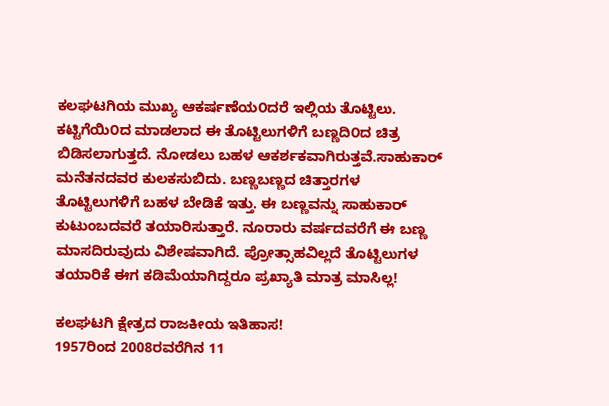ಕಲಘಟಗಿಯ ಮುಖ್ಯ ಆಕರ್ಷಣೆಯ೦ದರೆ ಇಲ್ಲಿಯ ತೊಟ್ಟಿಲು. ಕಟ್ಟಿಗೆಯಿ೦ದ ಮಾಡಲಾದ ಈ ತೊಟ್ಟಿಲುಗಳಿಗೆ ಬಣ್ಣದಿ೦ದ ಚಿತ್ರ ಬಿಡಿಸಲಾಗುತ್ತದೆ. ನೋಡಲು ಬಹಳ ಆಕರ್ಶಕವಾಗಿರುತ್ತವೆ.ಸಾಹುಕಾರ್ ಮನೆತನದವರ ಕುಲಕಸುಬಿದು. ಬಣ್ಣಬಣ್ಣದ ಚಿತ್ತಾರಗಳ ತೊಟ್ಟಿಲುಗಳಿಗೆ ಬಹಳ ಬೇಡಿಕೆ ಇತ್ತು. ಈ ಬಣ್ಣವನ್ನು ಸಾಹುಕಾರ್ ಕುಟುಂಬದವರೆ ತಯಾರಿಸುತ್ತಾರೆ. ನೂರಾರು ವರ್ಷದವರೆಗೆ ಈ ಬಣ್ಣ ಮಾಸದಿರುವುದು ವಿಶೇಷವಾಗಿದೆ. ಪ್ರೋತ್ಸಾಹವಿಲ್ಲದೆ ತೊಟ್ಟಿಲುಗಳ ತಯಾರಿಕೆ ಈಗ ಕಡಿಮೆಯಾಗಿದ್ದರೂ ಪ್ರಖ್ಯಾತಿ ಮಾತ್ರ ಮಾಸಿಲ್ಲ!

ಕಲಘಟಗಿ ಕ್ಷೇತ್ರದ ರಾಜಕೀಯ ಇತಿಹಾಸ!
1957ರಿಂದ 2008ರವರೆಗಿನ 11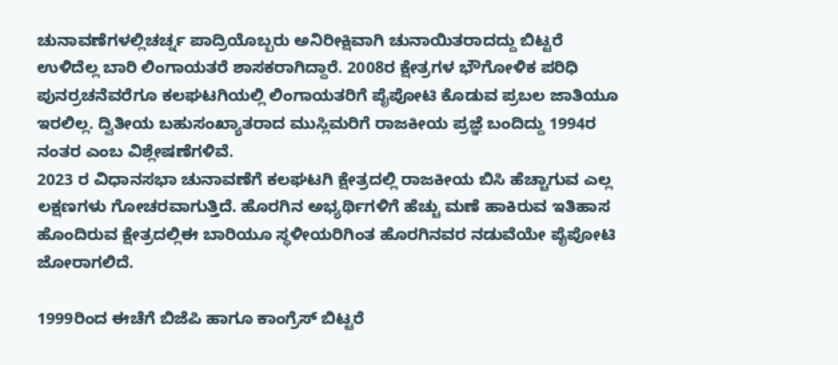ಚುನಾವಣೆಗಳಲ್ಲಿಚರ್ಚ್ನ ಪಾದ್ರಿಯೊಬ್ಬರು ಅನಿರೀಕ್ಷಿವಾಗಿ ಚುನಾಯಿತರಾದದ್ದು ಬಿಟ್ಟರೆ ಉಳಿದೆಲ್ಲ ಬಾರಿ ಲಿಂಗಾಯತರೆ ಶಾಸಕರಾಗಿದ್ದಾರೆ. 2008ರ ಕ್ಷೇತ್ರಗಳ ಭೌಗೋಳಿಕ ಪರಿಧಿ ಪುನರ್ರಚನೆವರೆಗೂ ಕಲಘಟಗಿಯಲ್ಲಿ ಲಿಂಗಾಯತರಿಗೆ ಪೈಪೋಟಿ ಕೊಡುವ ಪ್ರಬಲ ಜಾತಿಯೂ ಇರಲಿಲ್ಲ. ದ್ವಿತೀಯ ಬಹುಸಂಖ್ಯಾತರಾದ ಮುಸ್ಲಿಮರಿಗೆ ರಾಜಕೀಯ ಪ್ರಜ್ಞೆ ಬಂದಿದ್ದು 1994ರ ನಂತರ ಎಂಬ ವಿಶ್ಲೇಷಣೆಗಳಿವೆ.
2023 ರ ವಿಧಾನಸಭಾ ಚುನಾವಣೆಗೆ ಕಲಘಟಗಿ ಕ್ಷೇತ್ರದಲ್ಲಿ ರಾಜಕೀಯ ಬಿಸಿ ಹೆಚ್ಚಾಗುವ ಎಲ್ಲ ಲಕ್ಷಣಗಳು ಗೋಚರವಾಗುತ್ತಿದೆ. ಹೊರಗಿನ ಅಭ್ಯರ್ಥಿಗಳಿಗೆ ಹೆಚ್ಚು ಮಣೆ ಹಾಕಿರುವ ಇತಿಹಾಸ ಹೊಂದಿರುವ ಕ್ಷೇತ್ರದಲ್ಲಿಈ ಬಾರಿಯೂ ಸ್ಥಳೀಯರಿಗಿಂತ ಹೊರಗಿನವರ ನಡುವೆಯೇ ಪೈಪೋಟಿ ಜೋರಾಗಲಿದೆ.

1999ರಿಂದ ಈಚೆಗೆ ಬಿಜೆಪಿ ಹಾಗೂ ಕಾಂಗ್ರೆಸ್ ಬಿಟ್ಟರೆ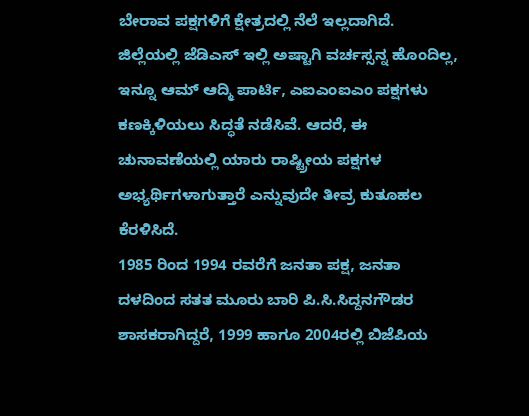ಬೇರಾವ ಪಕ್ಷಗಳಿಗೆ ಕ್ಷೇತ್ರದಲ್ಲಿ ನೆಲೆ ಇಲ್ಲದಾಗಿದೆ. ಜಿಲ್ಲೆಯಲ್ಲಿ ಜೆಡಿಎಸ್ ಇಲ್ಲಿ ಅಷ್ಟಾಗಿ ವರ್ಚಸ್ಸನ್ನ ಹೊಂದಿಲ್ಲ, ಇನ್ನೂ ಆಮ್ ಆದ್ಮಿ ಪಾರ್ಟಿ, ಎಐಎಂಐಎಂ ಪಕ್ಷಗಳು ಕಣಕ್ಕಿಳಿಯಲು ಸಿದ್ಧತೆ ನಡೆಸಿವೆ. ಆದರೆ, ಈ ಚುನಾವಣೆಯಲ್ಲಿ ಯಾರು ರಾಷ್ಟ್ರೀಯ ಪಕ್ಷಗಳ ಅಭ್ಯರ್ಥಿಗಳಾಗುತ್ತಾರೆ ಎನ್ನುವುದೇ ತೀವ್ರ ಕುತೂಹಲ ಕೆರಳಿಸಿದೆ.
1985 ರಿಂದ 1994 ರವರೆಗೆ ಜನತಾ ಪಕ್ಷ, ಜನತಾ ದಳದಿಂದ ಸತತ ಮೂರು ಬಾರಿ ಪಿ.ಸಿ.ಸಿದ್ದನಗೌಡರ ಶಾಸಕರಾಗಿದ್ದರೆ, 1999 ಹಾಗೂ 2004ರಲ್ಲಿ ಬಿಜೆಪಿಯ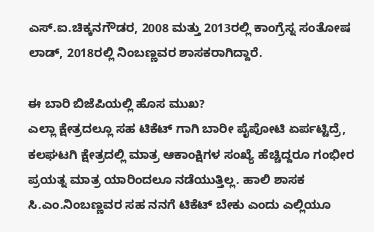ಎಸ್.ಐ.ಚಿಕ್ಕನಗೌಡರ, 2008 ಮತ್ತು 2013ರಲ್ಲಿ ಕಾಂಗ್ರೆಸ್ನ ಸಂತೋಷ ಲಾಡ್, 2018ರಲ್ಲಿ ನಿಂಬಣ್ಣವರ ಶಾಸಕರಾಗಿದ್ದಾರೆ.

ಈ ಬಾರಿ ಬಿಜೆಪಿಯಲ್ಲಿ ಹೊಸ ಮುಖ?
ಎಲ್ಲಾ ಕ್ಷೇತ್ರದಲ್ಲೂ ಸಹ ಟಿಕೆಟ್ ಗಾಗಿ ಬಾರೀ ಪೈಪೋಟಿ ಏರ್ಪಟ್ಟಿದ್ರೆ, ಕಲಘಟಗಿ ಕ್ಷೇತ್ರದಲ್ಲಿ ಮಾತ್ರ ಆಕಾಂಕ್ಷಿಗಳ ಸಂಖ್ಯೆ ಹೆಚ್ಚಿದ್ದರೂ ಗಂಭೀರ ಪ್ರಯತ್ನ ಮಾತ್ರ ಯಾರಿಂದಲೂ ನಡೆಯುತ್ತಿಲ್ಲ. ಹಾಲಿ ಶಾಸಕ ಸಿ.ಎಂ.ನಿಂಬಣ್ಣವರ ಸಹ ನನಗೆ ಟಿಕೆಟ್ ಬೇಕು ಎಂದು ಎಲ್ಲಿಯೂ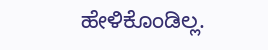ಹೇಳಿಕೊಂಡಿಲ್ಲ.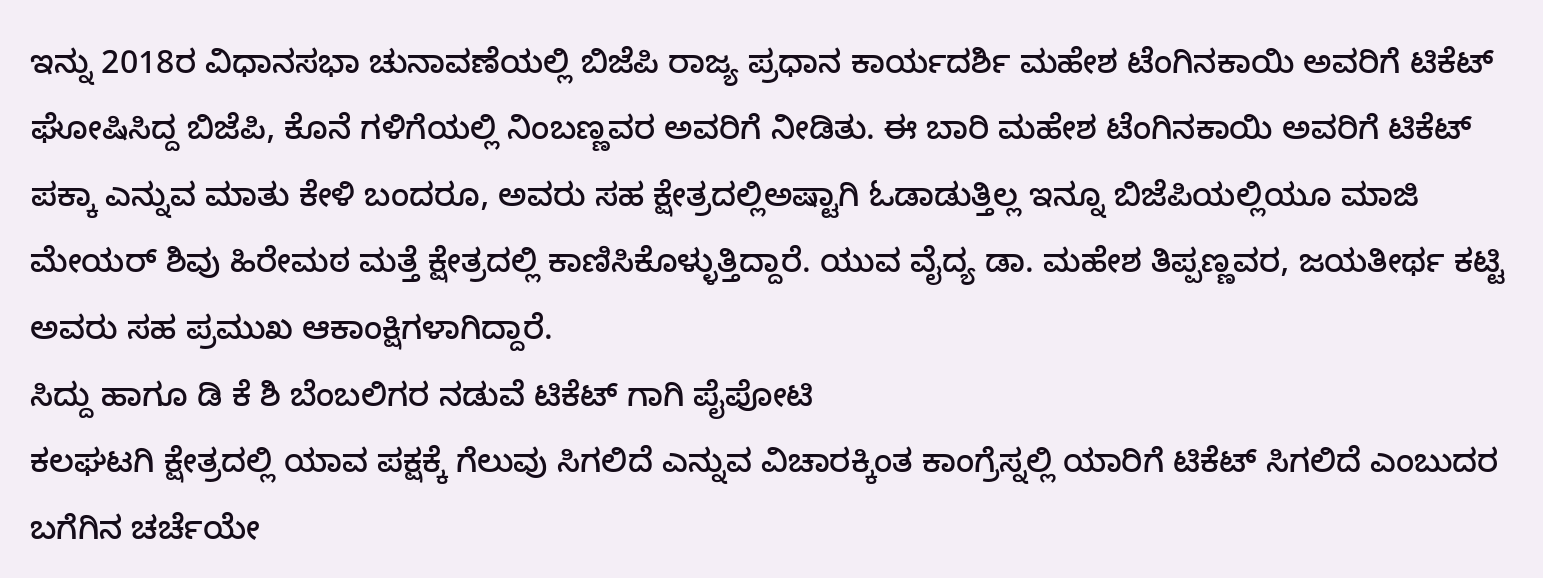ಇನ್ನು 2018ರ ವಿಧಾನಸಭಾ ಚುನಾವಣೆಯಲ್ಲಿ ಬಿಜೆಪಿ ರಾಜ್ಯ ಪ್ರಧಾನ ಕಾರ್ಯದರ್ಶಿ ಮಹೇಶ ಟೆಂಗಿನಕಾಯಿ ಅವರಿಗೆ ಟಿಕೆಟ್ ಘೋಷಿಸಿದ್ದ ಬಿಜೆಪಿ, ಕೊನೆ ಗಳಿಗೆಯಲ್ಲಿ ನಿಂಬಣ್ಣವರ ಅವರಿಗೆ ನೀಡಿತು. ಈ ಬಾರಿ ಮಹೇಶ ಟೆಂಗಿನಕಾಯಿ ಅವರಿಗೆ ಟಿಕೆಟ್ ಪಕ್ಕಾ ಎನ್ನುವ ಮಾತು ಕೇಳಿ ಬಂದರೂ, ಅವರು ಸಹ ಕ್ಷೇತ್ರದಲ್ಲಿಅಷ್ಟಾಗಿ ಓಡಾಡುತ್ತಿಲ್ಲ ಇನ್ನೂ ಬಿಜೆಪಿಯಲ್ಲಿಯೂ ಮಾಜಿ ಮೇಯರ್ ಶಿವು ಹಿರೇಮಠ ಮತ್ತೆ ಕ್ಷೇತ್ರದಲ್ಲಿ ಕಾಣಿಸಿಕೊಳ್ಳುತ್ತಿದ್ದಾರೆ. ಯುವ ವೈದ್ಯ ಡಾ. ಮಹೇಶ ತಿಪ್ಪಣ್ಣವರ, ಜಯತೀರ್ಥ ಕಟ್ಟಿ ಅವರು ಸಹ ಪ್ರಮುಖ ಆಕಾಂಕ್ಷಿಗಳಾಗಿದ್ದಾರೆ.
ಸಿದ್ದು ಹಾಗೂ ಡಿ ಕೆ ಶಿ ಬೆಂಬಲಿಗರ ನಡುವೆ ಟಿಕೆಟ್ ಗಾಗಿ ಪೈಪೋಟಿ
ಕಲಘಟಗಿ ಕ್ಷೇತ್ರದಲ್ಲಿ ಯಾವ ಪಕ್ಷಕ್ಕೆ ಗೆಲುವು ಸಿಗಲಿದೆ ಎನ್ನುವ ವಿಚಾರಕ್ಕಿಂತ ಕಾಂಗ್ರೆಸ್ನಲ್ಲಿ ಯಾರಿಗೆ ಟಿಕೆಟ್ ಸಿಗಲಿದೆ ಎಂಬುದರ ಬಗೆಗಿನ ಚರ್ಚೆಯೇ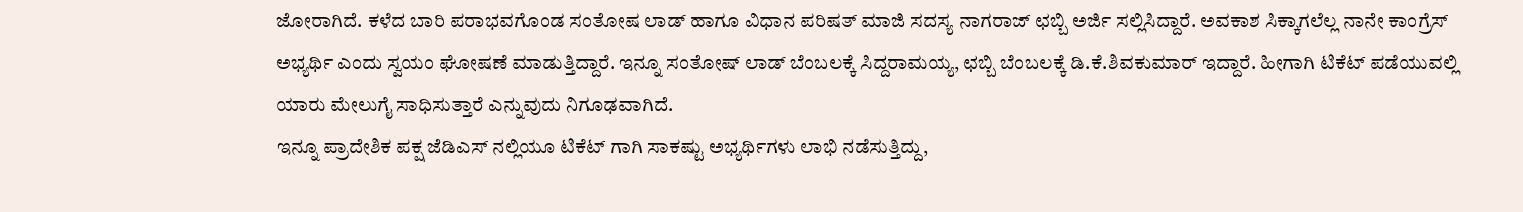ಜೋರಾಗಿದೆ. ಕಳೆದ ಬಾರಿ ಪರಾಭವಗೊಂಡ ಸಂತೋಷ ಲಾಡ್ ಹಾಗೂ ವಿಧಾನ ಪರಿಷತ್ ಮಾಜಿ ಸದಸ್ಯ ನಾಗರಾಜ್ ಛಬ್ಬಿ ಅರ್ಜಿ ಸಲ್ಲಿಸಿದ್ದಾರೆ. ಅವಕಾಶ ಸಿಕ್ಕಾಗಲೆಲ್ಲ ನಾನೇ ಕಾಂಗ್ರೆಸ್ ಅಭ್ಯರ್ಥಿ ಎಂದು ಸ್ವಯಂ ಘೋಷಣೆ ಮಾಡುತ್ತಿದ್ದಾರೆ. ಇನ್ನೂ ಸಂತೋಷ್ ಲಾಡ್ ಬೆಂಬಲಕ್ಕೆ ಸಿದ್ದರಾಮಯ್ಯ, ಛಬ್ಬಿ ಬೆಂಬಲಕ್ಕೆ ಡಿ.ಕೆ.ಶಿವಕುಮಾರ್ ಇದ್ದಾರೆ. ಹೀಗಾಗಿ ಟಿಕೆಟ್ ಪಡೆಯುವಲ್ಲಿ ಯಾರು ಮೇಲುಗೈ ಸಾಧಿಸುತ್ತಾರೆ ಎನ್ನುವುದು ನಿಗೂಢವಾಗಿದೆ.
ಇನ್ನೂ ಪ್ರಾದೇಶಿಕ ಪಕ್ಷ ಜೆಡಿಎಸ್ ನಲ್ಲಿಯೂ ಟಿಕೆಟ್ ಗಾಗಿ ಸಾಕಷ್ಟು ಅಭ್ಯರ್ಥಿಗಳು ಲಾಭಿ ನಡೆಸುತ್ತಿದ್ದು,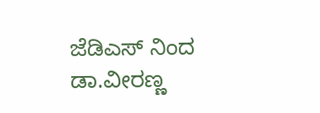ಜೆಡಿಎಸ್ ನಿಂದ ಡಾ.ವೀರಣ್ಣ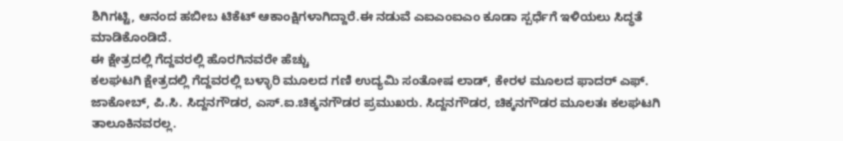ಶಿಗಿಗಟ್ಟಿ, ಆನಂದ ಹಬೀಬ ಟಿಕೆಟ್ ಆಕಾಂಕ್ಷಿಗಳಾಗಿದ್ದಾರೆ.ಈ ನಡುವೆ ಎಐಎಂಐಎಂ ಕೂಡಾ ಸ್ಪರ್ಧೆಗೆ ಇಳಿಯಲು ಸಿದ್ಧತೆ ಮಾಡಿಕೊಂಡಿದೆ.
ಈ ಕ್ಷೇತ್ರದಲ್ಲಿ ಗೆದ್ದವರಲ್ಲಿ ಹೊರಗಿನವರೇ ಹೆಚ್ಚು
ಕಲಘಟಗಿ ಕ್ಷೇತ್ರದಲ್ಲಿ ಗೆದ್ದವರಲ್ಲಿ ಬಳ್ಳಾರಿ ಮೂಲದ ಗಣಿ ಉದ್ಯಮಿ ಸಂತೋಷ ಲಾಡ್, ಕೇರಳ ಮೂಲದ ಫಾದರ್ ಎಫ್. ಜಾಕೋಬ್, ಪಿ.ಸಿ. ಸಿದ್ದನಗೌಡರ, ಎಸ್.ಐ.ಚಿಕ್ಕನಗೌಡರ ಪ್ರಮುಖರು. ಸಿದ್ದನಗೌಡರ, ಚಿಕ್ಕನಗೌಡರ ಮೂಲತಃ ಕಲಘಟಗಿ ತಾಲೂಕಿನವರಲ್ಲ.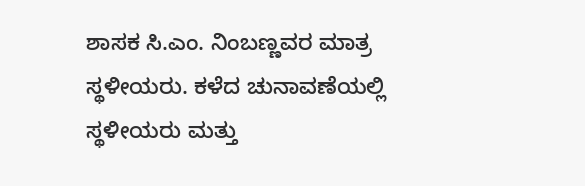ಶಾಸಕ ಸಿ.ಎಂ. ನಿಂಬಣ್ಣವರ ಮಾತ್ರ ಸ್ಥಳೀಯರು. ಕಳೆದ ಚುನಾವಣೆಯಲ್ಲಿ ಸ್ಥಳೀಯರು ಮತ್ತು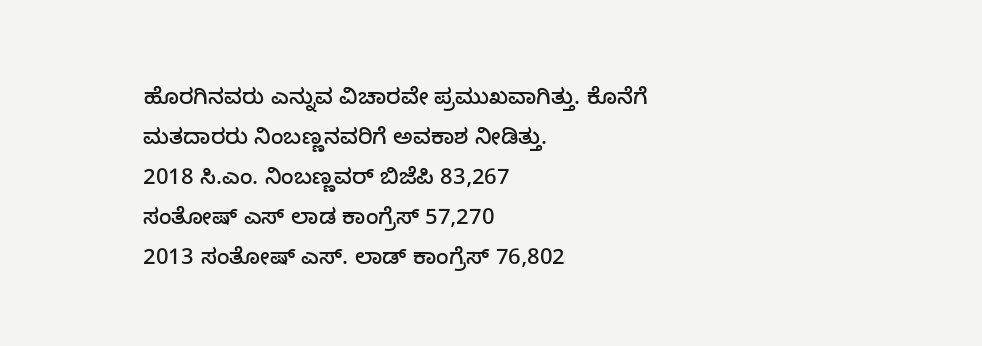ಹೊರಗಿನವರು ಎನ್ನುವ ವಿಚಾರವೇ ಪ್ರಮುಖವಾಗಿತ್ತು. ಕೊನೆಗೆ ಮತದಾರರು ನಿಂಬಣ್ಣನವರಿಗೆ ಅವಕಾಶ ನೀಡಿತ್ತು.
2018 ಸಿ.ಎಂ. ನಿಂಬಣ್ಣವರ್ ಬಿಜೆಪಿ 83,267
ಸಂತೋಷ್ ಎಸ್ ಲಾಡ ಕಾಂಗ್ರೆಸ್ 57,270
2013 ಸಂತೋಷ್ ಎಸ್. ಲಾಡ್ ಕಾಂಗ್ರೆಸ್ 76,802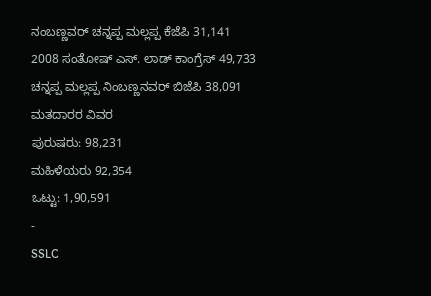ನಂಬಣ್ಣವರ್ ಚನ್ನಪ್ಪ ಮಲ್ಲಪ್ಪ ಕೆಜೆಪಿ 31,141
2008 ಸಂತೋಷ್ ಎಸ್. ಲಾಡ್ ಕಾಂಗ್ರೆಸ್ 49,733
ಚನ್ನಪ್ಪ ಮಲ್ಲಪ್ಪ ನಿಂಬಣ್ಣನವರ್ ಬಿಜೆಪಿ 38,091
ಮತದಾರರ ವಿವರ
ಪುರುಷರು: 98,231
ಮಹಿಳೆಯರು 92,354
ಒಟ್ಟು: 1,90,591
-
SSLC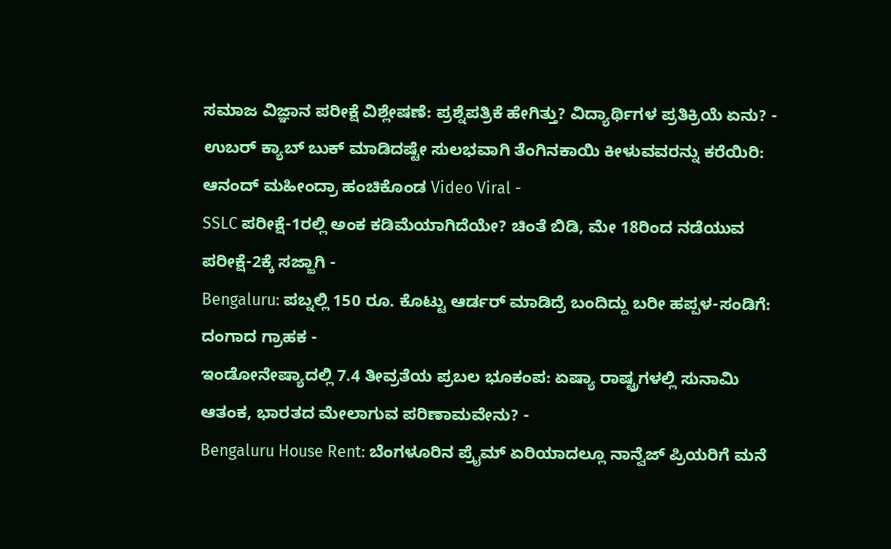ಸಮಾಜ ವಿಜ್ಞಾನ ಪರೀಕ್ಷೆ ವಿಶ್ಲೇಷಣೆ: ಪ್ರಶ್ನೆಪತ್ರಿಕೆ ಹೇಗಿತ್ತು? ವಿದ್ಯಾರ್ಥಿಗಳ ಪ್ರತಿಕ್ರಿಯೆ ಏನು? -
ಉಬರ್ ಕ್ಯಾಬ್ ಬುಕ್ ಮಾಡಿದಷ್ಟೇ ಸುಲಭವಾಗಿ ತೆಂಗಿನಕಾಯಿ ಕೀಳುವವರನ್ನು ಕರೆಯಿರಿ: ಆನಂದ್ ಮಹೀಂದ್ರಾ ಹಂಚಿಕೊಂಡ Video Viral -
SSLC ಪರೀಕ್ಷೆ-1ರಲ್ಲಿ ಅಂಕ ಕಡಿಮೆಯಾಗಿದೆಯೇ? ಚಿಂತೆ ಬಿಡಿ, ಮೇ 18ರಿಂದ ನಡೆಯುವ ಪರೀಕ್ಷೆ-2ಕ್ಕೆ ಸಜ್ಜಾಗಿ -
Bengaluru: ಪಬ್ನಲ್ಲಿ 150 ರೂ. ಕೊಟ್ಟು ಆರ್ಡರ್ ಮಾಡಿದ್ರೆ ಬಂದಿದ್ದು ಬರೀ ಹಪ್ಪಳ-ಸಂಡಿಗೆ: ದಂಗಾದ ಗ್ರಾಹಕ -
ಇಂಡೋನೇಷ್ಯಾದಲ್ಲಿ 7.4 ತೀವ್ರತೆಯ ಪ್ರಬಲ ಭೂಕಂಪ: ಏಷ್ಯಾ ರಾಷ್ಟ್ರಗಳಲ್ಲಿ ಸುನಾಮಿ ಆತಂಕ, ಭಾರತದ ಮೇಲಾಗುವ ಪರಿಣಾಮವೇನು? -
Bengaluru House Rent: ಬೆಂಗಳೂರಿನ ಪ್ರೈಮ್ ಏರಿಯಾದಲ್ಲೂ ನಾನ್ವೆಜ್ ಪ್ರಿಯರಿಗೆ ಮನೆ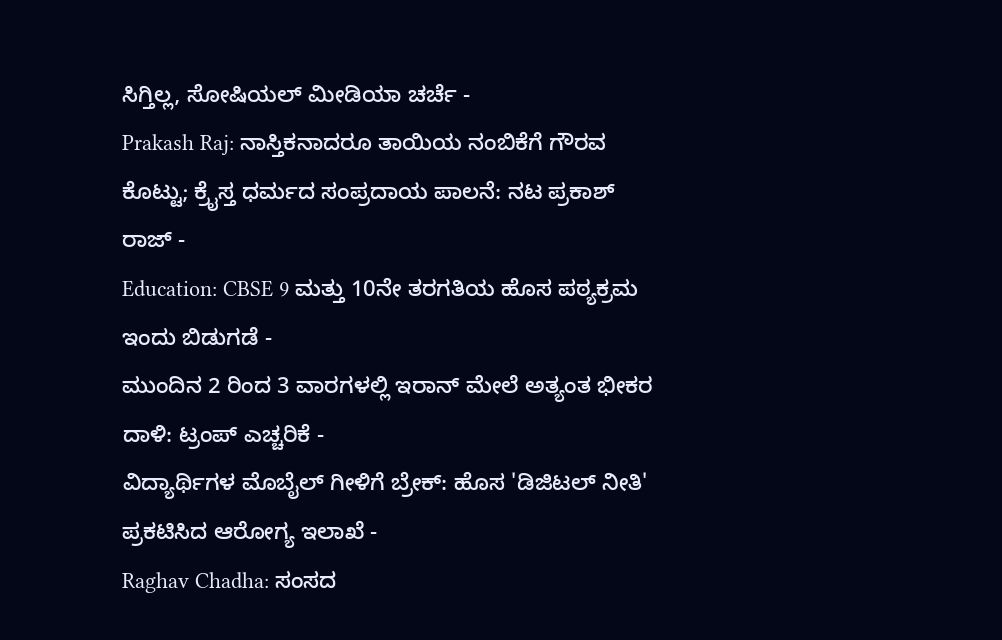ಸಿಗ್ತಿಲ್ಲ, ಸೋಷಿಯಲ್ ಮೀಡಿಯಾ ಚರ್ಚೆ -
Prakash Raj: ನಾಸ್ತಿಕನಾದರೂ ತಾಯಿಯ ನಂಬಿಕೆಗೆ ಗೌರವ ಕೊಟ್ಟು; ಕ್ರೈಸ್ತ ಧರ್ಮದ ಸಂಪ್ರದಾಯ ಪಾಲನೆ: ನಟ ಪ್ರಕಾಶ್ ರಾಜ್ -
Education: CBSE 9 ಮತ್ತು 10ನೇ ತರಗತಿಯ ಹೊಸ ಪಠ್ಯಕ್ರಮ ಇಂದು ಬಿಡುಗಡೆ -
ಮುಂದಿನ 2 ರಿಂದ 3 ವಾರಗಳಲ್ಲಿ ಇರಾನ್ ಮೇಲೆ ಅತ್ಯಂತ ಭೀಕರ ದಾಳಿ: ಟ್ರಂಪ್ ಎಚ್ಚರಿಕೆ -
ವಿದ್ಯಾರ್ಥಿಗಳ ಮೊಬೈಲ್ ಗೀಳಿಗೆ ಬ್ರೇಕ್: ಹೊಸ 'ಡಿಜಿಟಲ್ ನೀತಿ' ಪ್ರಕಟಿಸಿದ ಆರೋಗ್ಯ ಇಲಾಖೆ -
Raghav Chadha: ಸಂಸದ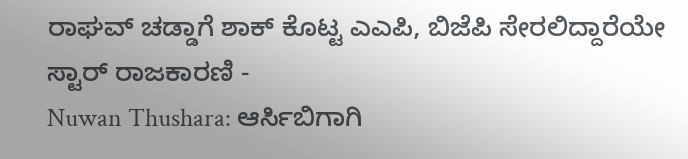ರಾಘವ್ ಚಡ್ಡಾಗೆ ಶಾಕ್ ಕೊಟ್ಟ ಎಎಪಿ, ಬಿಜೆಪಿ ಸೇರಲಿದ್ದಾರೆಯೇ ಸ್ಟಾರ್ ರಾಜಕಾರಣಿ -
Nuwan Thushara: ಆರ್ಸಿಬಿಗಾಗಿ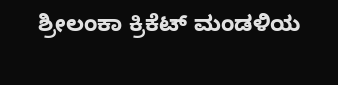ಶ್ರೀಲಂಕಾ ಕ್ರಿಕೆಟ್ ಮಂಡಳಿಯ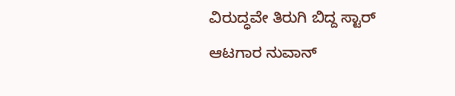ವಿರುದ್ಧವೇ ತಿರುಗಿ ಬಿದ್ದ ಸ್ಟಾರ್ ಆಟಗಾರ ನುವಾನ್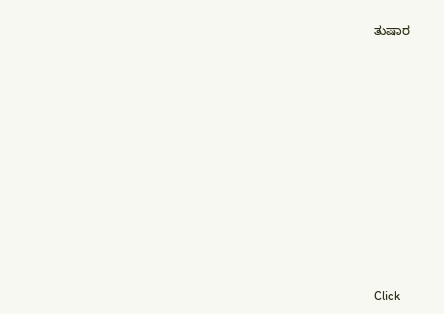ತುಷಾರ












Click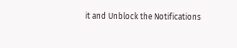it and Unblock the Notifications